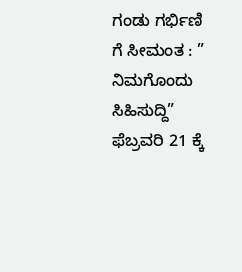ಗಂಡು ಗರ್ಭಿಣಿ ಗೆ ಸೀಮಂತ : ” ನಿಮಗೊಂದು ಸಿಹಿಸುದ್ದಿ” ಫೆಬ್ರವರಿ 21 ಕ್ಕೆ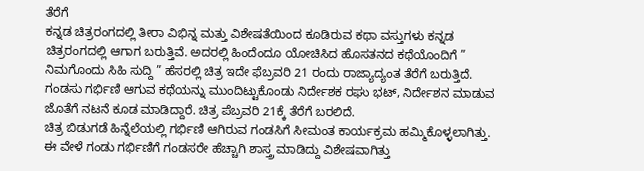ತೆರೆಗೆ
ಕನ್ನಡ ಚಿತ್ರರಂಗದಲ್ಲಿ ತೀರಾ ವಿಭಿನ್ನ ಮತ್ತು ವಿಶೇಷತೆಯಿಂದ ಕೂಡಿರುವ ಕಥಾ ವಸ್ತುಗಳು ಕನ್ನಡ ಚಿತ್ರರಂಗದಲ್ಲಿ ಆಗಾಗ ಬರುತ್ತಿವೆ. ಅದರಲ್ಲಿ ಹಿಂದೆಂದೂ ಯೋಚಿಸಿದ ಹೊಸತನದ ಕಥೆಯೊಂದಿಗೆ ” ನಿಮಗೊಂದು ಸಿಹಿ ಸುದ್ದಿ ” ಹೆಸರಲ್ಲಿ ಚಿತ್ರ ಇದೇ ಫೆಬ್ರವರಿ 21 ರಂದು ರಾಜ್ಯಾದ್ಯಂತ ತೆರೆಗೆ ಬರುತ್ತಿದೆ.
ಗಂಡಸು ಗರ್ಭಿಣಿ ಆಗುವ ಕಥೆಯನ್ನು ಮುಂದಿಟ್ಟುಕೊಂಡು ನಿರ್ದೇಶಕ ರಘು ಭಟ್, ನಿರ್ದೇಶನ ಮಾಡುವ ಜೊತೆಗೆ ನಟನೆ ಕೂಡ ಮಾಡಿದ್ದಾರೆ. ಚಿತ್ರ ಪೆಬ್ರವರಿ 21ಕ್ಕೆ ತೆರೆಗೆ ಬರಲಿದೆ.
ಚಿತ್ರ ಬಿಡುಗಡೆ ಹಿನ್ನೆಲೆಯಲ್ಲಿ ಗರ್ಭಿಣಿ ಆಗಿರುವ ಗಂಡಸಿಗೆ ಸೀಮಂತ ಕಾರ್ಯಕ್ರಮ ಹಮ್ಮಿಕೊಳ್ಳಲಾಗಿತ್ತು. ಈ ವೇಳೆ ಗಂಡು ಗರ್ಭಿಣಿಗೆ ಗಂಡಸರೇ ಹೆಚ್ಚಾಗಿ ಶಾಸ್ತ್ರ ಮಾಡಿದ್ದು ವಿಶೇಷವಾಗಿತ್ತು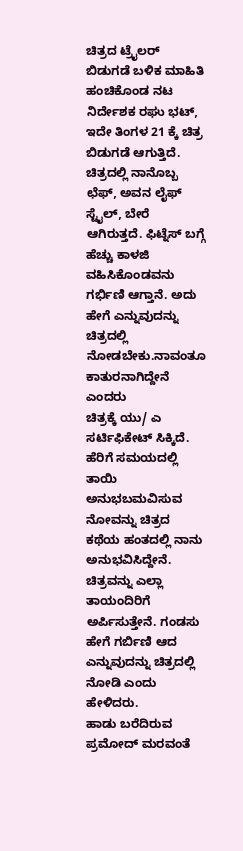ಚಿತ್ರದ ಟ್ರೈಲರ್ ಬಿಡುಗಡೆ ಬಳಿಕ ಮಾಹಿತಿ ಹಂಚಿಕೊಂಡ ನಟ ನಿರ್ದೇಶಕ ರಘು ಭಟ್, ಇದೇ ತಿಂಗಳ 21 ಕ್ಕೆ ಚಿತ್ರ ಬಿಡುಗಡೆ ಆಗುತ್ತಿದೆ. ಚಿತ್ರದಲ್ಲಿ ನಾನೊಬ್ಬ ಛೆಫ್, ಅವನ ಲೈಫ್ ಸ್ಟೈಲ್, ಬೇರೆ ಆಗಿರುತ್ತದೆ. ಫಿಟ್ನೆಸ್ ಬಗ್ಗೆ ಹೆಚ್ಚು ಕಾಳಜಿ ವಹಿಸಿಕೊಂಡವನು ಗರ್ಭಿಣಿ ಆಗ್ತಾನೆ. ಅದು ಹೇಗೆ ಎನ್ನುವುದನ್ನು ಚಿತ್ರದಲ್ಲಿ ನೋಡಬೇಕು.ನಾವಂತೂ ಕಾತುರನಾಗಿದ್ದೇನೆ ಎಂದರು
ಚಿತ್ರಕ್ಕೆ ಯು/ ಎ ಸರ್ಟಿಫಿಕೇಟ್ ಸಿಕ್ಕಿದೆ. ಹೆರಿಗೆ ಸಮಯದಲ್ಲಿ ತಾಯಿ ಅನುಭಬಮವಿಸುವ ನೋವನ್ನು ಚಿತ್ರದ ಕಥೆಯ ಹಂತದಲ್ಲಿ ನಾನು ಅನುಭವಿಸಿದ್ದೇನೆ. ಚಿತ್ರವನ್ನು ಎಲ್ಲಾ ತಾಯಂದಿರಿಗೆ ಅರ್ಪಿಸುತ್ತೇನೆ. ಗಂಡಸು ಹೇಗೆ ಗರ್ಬಿಣಿ ಆದ ಎನ್ನುವುದನ್ನು ಚಿತ್ರದಲ್ಲಿ ನೋಡಿ ಎಂದು ಹೇಳಿದರು.
ಹಾಡು ಬರೆದಿರುವ ಪ್ರಮೋದ್ ಮರವಂತೆ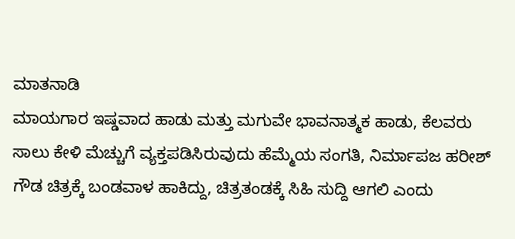ಮಾತನಾಡಿ
ಮಾಯಗಾರ ಇಷ್ಡವಾದ ಹಾಡು ಮತ್ತು ಮಗುವೇ ಭಾವನಾತ್ಮಕ ಹಾಡು, ಕೆಲವರು ಸಾಲು ಕೇಳಿ ಮೆಚ್ಚುಗೆ ವ್ಯಕ್ತಪಡಿಸಿರುವುದು ಹೆಮ್ಮೆಯ ಸಂಗತಿ, ನಿರ್ಮಾಪಜ ಹರೀಶ್ ಗೌಡ ಚಿತ್ರಕ್ಕೆ ಬಂಡವಾಳ ಹಾಕಿದ್ದು, ಚಿತ್ರತಂಡಕ್ಕೆ ಸಿಹಿ ಸುದ್ದಿ ಆಗಲಿ ಎಂದು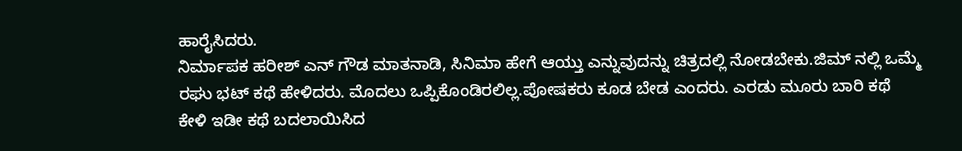ಹಾರೈಸಿದರು.
ನಿರ್ಮಾಪಕ ಹರೀಶ್ ಎನ್ ಗೌಡ ಮಾತನಾಡಿ, ಸಿನಿಮಾ ಹೇಗೆ ಆಯ್ತು ಎನ್ನುವುದನ್ನು ಚಿತ್ರದಲ್ಲಿ ನೋಡಬೇಕು.ಜಿಮ್ ನಲ್ಲಿ ಒಮ್ಮೆ ರಘು ಭಟ್ ಕಥೆ ಹೇಳಿದರು. ಮೊದಲು ಒಪ್ಪಿಕೊಂಡಿರಲಿಲ್ಲ.ಪೋಷಕರು ಕೂಡ ಬೇಡ ಎಂದರು. ಎರಡು ಮೂರು ಬಾರಿ ಕಥೆ ಕೇಳಿ ಇಡೀ ಕಥೆ ಬದಲಾಯಿಸಿದ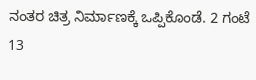ನಂತರ ಚಿತ್ರ ನಿರ್ಮಾಣಕ್ಕೆ ಒಪ್ಪಿಕೊಂಡೆ. 2 ಗಂಟೆ 13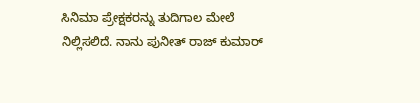ಸಿನಿಮಾ ಪ್ರೇಕ್ಷಕರನ್ನು ತುದಿಗಾಲ ಮೇಲೆ ನಿಲ್ಲಿಸಲಿದೆ. ನಾನು ಪುನೀತ್ ರಾಜ್ ಕುಮಾರ್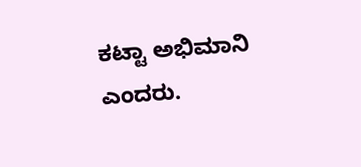ಕಟ್ಟಾ ಅಭಿಮಾನಿ ಎಂದರು.